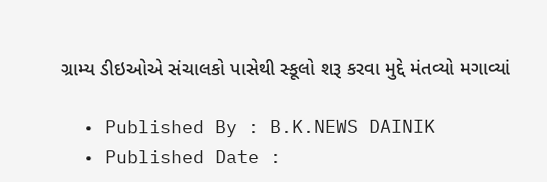ગ્રામ્ય ડીઇઓએ સંચાલકો પાસેથી સ્કૂલો શરૂ કરવા મુદ્દે મંતવ્યો મગાવ્યાં

  • Published By : B.K.NEWS DAINIK
  • Published Date :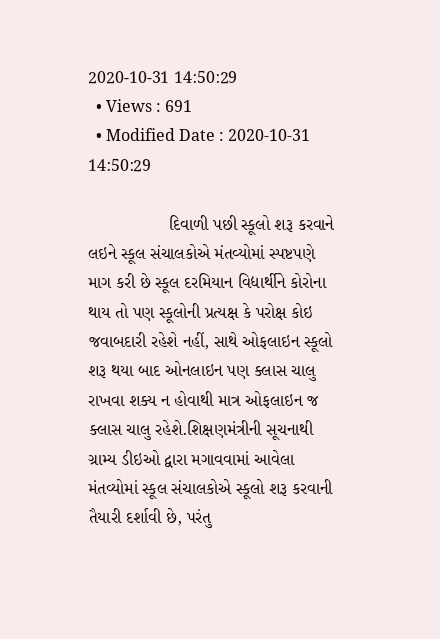2020-10-31 14:50:29
  • Views : 691
  • Modified Date : 2020-10-31 14:50:29

                 દિવાળી પછી સ્કૂલો શરૂ કરવાને લઇને સ્કૂલ સંચાલકોએ મંતવ્યોમાં સ્પષ્ટપણે માગ કરી છે સ્કૂલ દરમિયાન વિદ્યાર્થીને કોરોના થાય તો પણ સ્કૂલોની પ્રત્યક્ષ કે પરોક્ષ કોઇ જવાબદારી રહેશે નહીં, સાથે ઓફલાઇન સ્કૂલો શરૂ થયા બાદ ઓનલાઇન પણ ક્લાસ ચાલુ રાખવા શક્ય ન હોવાથી માત્ર ઓફલાઇન જ ક્લાસ ચાલુ રહેશે.શિક્ષણમંત્રીની સૂચનાથી ગ્રામ્ય ડીઇઓ દ્વારા મગાવવામાં આવેલા મંતવ્યોમાં સ્કૂલ સંચાલકોએ સ્કૂલો શરૂ કરવાની તૈયારી દર્શાવી છે, પરંતુ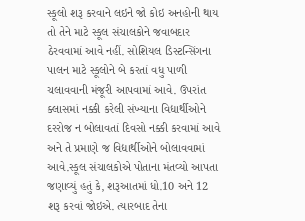સ્કૂલો શરૂ કરવાને લઇને જો કોઇ અનહોની થાય તો તેને માટે સ્કૂલ સંચાલકોને જવાબદાર ઠેરવવામાં આવે નહીં. સોશિયલ ડિસ્ટન્સિંગના પાલન માટે સ્કૂલોને બે કરતાં વધુ પાળી ચલાવવાની મંજૂરી આપવામાં આવે. ઉપરાંત ક્લાસમાં નક્કી કરેલી સંખ્યાના વિદ્યાર્થીઓને દરરોજ ન બોલાવતાં દિવસો નક્કી કરવામાં આવે અને તે પ્રમાણે જ વિદ્યાર્થીઓને બોલાવવામાં આવે.સ્કૂલ સંચાલકોએ પોતાના મંતવ્યો આપતા જણાવ્યું હતું કે, શરૂઆતમાં ધો.10 અને 12 શરૂ કરવાં જોઇએ. ત્યારબાદ તેના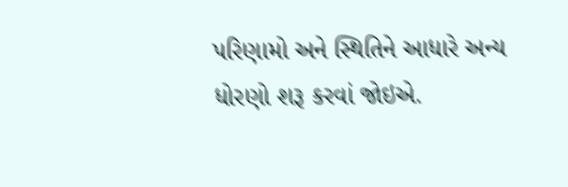પરિણામો અને સ્થિતિને આધારે અન્ય ધોરણો શરૂ કરવાં જોઇએ.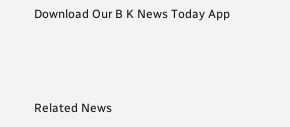Download Our B K News Today App



Related News